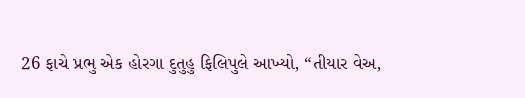26 ફાચે પ્રભુ એક હોરગા દુતુહુ ફિલિપુલે આખ્યો, “તીયાર વેઅ,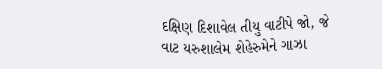દક્ષિણ દિશાવેલ તીયુ વાટીપે જો, જે વાટ યરુશાલેમ શેહેરુમેને ગાઝા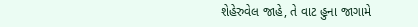શેહેરુવેલ જાહે, તે વાટ હુના જાગામે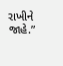રાખીને જાહે.”